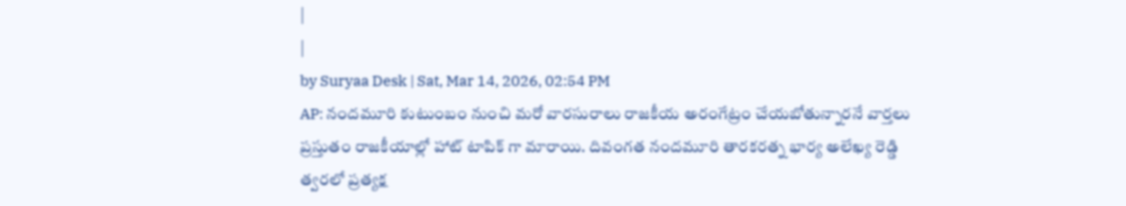|
|
by Suryaa Desk | Sat, Mar 14, 2026, 02:54 PM
AP: నందమూరి కుటుంబం నుంచి మరో వారసురాలు రాజకీయ అరంగేట్రం చేయబోతున్నారనే వార్తలు ప్రస్తుతం రాజకీయాల్లో హాట్ టాపిక్ గా మారాయి. దివంగత నందమూరి తారకరత్న భార్య అలేఖ్య రెడ్డి త్వరలో ప్రత్యక్ష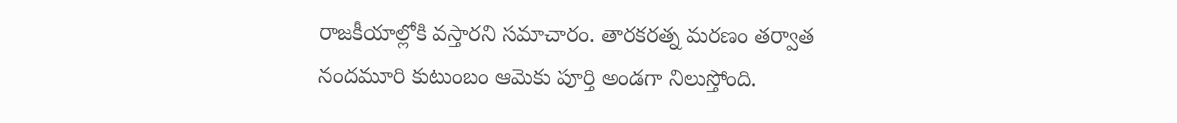రాజకీయాల్లోకి వస్తారని సమాచారం. తారకరత్న మరణం తర్వాత నందమూరి కుటుంబం ఆమెకు పూర్తి అండగా నిలుస్తోంది.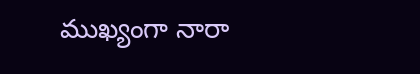ముఖ్యంగా నారా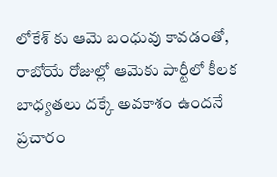లోకేశ్ కు ఆమె బంధువు కావడంతో, రాబోయే రోజుల్లో ఆమెకు పార్టీలో కీలక బాధ్యతలు దక్కే అవకాశం ఉందనే ప్రచారం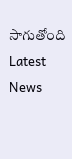సాగుతోంది
Latest News